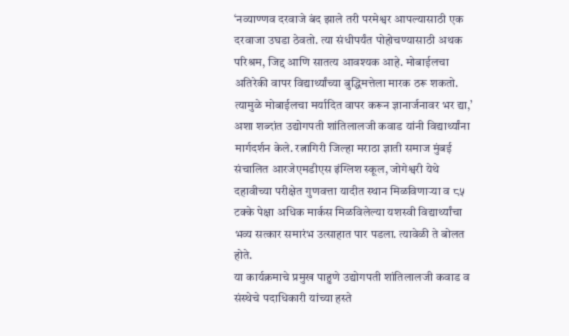‘नव्याण्णव दरवाजे बंद झाले तरी परमेश्वर आपल्यासाठी एक दरवाजा उघडा ठेवतो. त्या संधीपर्यंत पोहोचण्यासाठी अथक परिश्रम, जिद्द आणि सातत्य आवश्यक आहे. मोबाईलचा अतिरेकी वापर विद्यार्थ्यांच्या बुद्धिमत्तेला मारक ठरू शकतो. त्यामुळे मोबाईलचा मर्यादित वापर करून ज्ञानार्जनावर भर द्या,’ अशा शब्दांत उद्योगपती शांतिलालजी कवाड यांनी विद्यार्थ्यांना मार्गदर्शन केले. रत्नागिरी जिल्हा मराठा ज्ञाती समाज मुंबई संचालित आरजेएमडीएस इंग्लिश स्कूल, जोगेश्वरी येथे दहावीच्या परीक्षेत गुणवत्ता यादीत स्थान मिळविणाऱ्या व ८५ टक्के पेक्षा अधिक मार्कस मिळविलेल्या यशस्वी विद्यार्थ्यांचा भव्य सत्कार समारंभ उत्साहात पार पडला. त्यावेळी ते बोलत होते.
या कार्यक्रमाचे प्रमुख पाहुणे उद्योगपती शांतिलालजी कवाड व संस्थेचे पदाधिकारी यांच्या हस्ते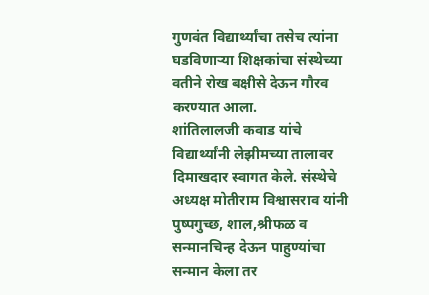गुणवंत विद्यार्थ्यांचा तसेच त्यांना घडविणाऱ्या शिक्षकांचा संस्थेच्या वतीने रोख बक्षीसे देऊन गौरव करण्यात आला.
शांतिलालजी कवाड यांचे विद्यार्थ्यांनी लेझीमच्या तालावर दिमाखदार स्वागत केले. संस्थेचे अध्यक्ष मोतीराम विश्वासराव यांनी पुष्पगुच्छ, शाल,श्रीफळ व सन्मानचिन्ह देऊन पाहुण्यांचा सन्मान केला तर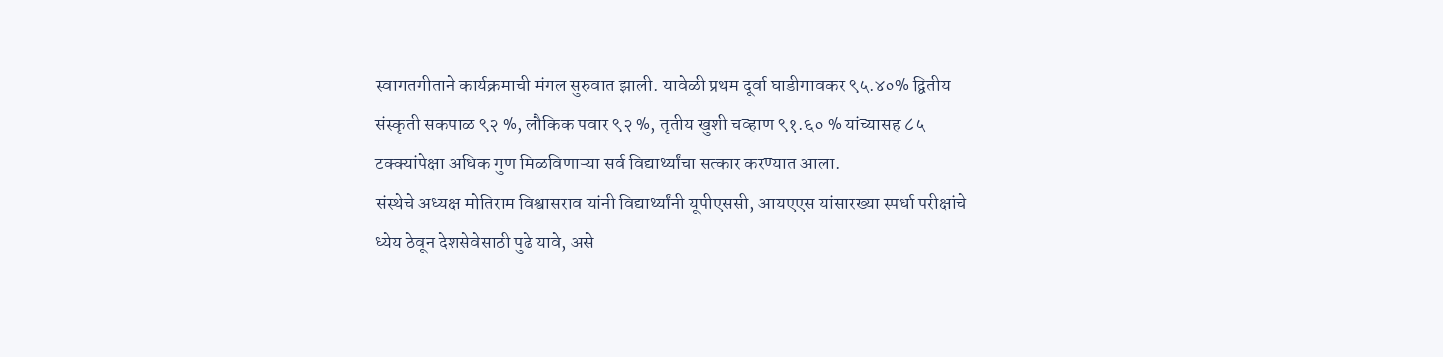स्वागतगीताने कार्यक्रमाची मंगल सुरुवात झाली. यावेळी प्रथम दूर्वा घाडीगावकर ९५.४०% द्वितीय संस्कृती सकपाळ ९२ %, लौकिक पवार ९२ %, तृतीय खुशी चव्हाण ९१.६० % यांच्यासह ८५ टक्क्यांपेक्षा अधिक गुण मिळविणाऱ्या सर्व विद्यार्थ्यांचा सत्कार करण्यात आला.
संस्थेचे अध्यक्ष मोतिराम विश्वासराव यांनी विद्यार्थ्यांनी यूपीएससी, आयएएस यांसारख्या स्पर्धा परीक्षांचे ध्येय ठेवून देशसेवेसाठी पुढे यावे, असे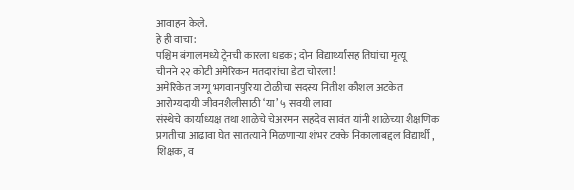आवाहन केले.
हे ही वाचा:
पश्चिम बंगालमध्ये ट्रेनची कारला धडक; दोन विद्यार्थ्यांसह तिघांचा मृत्यू
चीनने २२ कोटी अमेरिकन मतदारांचा डेटा चोरला!
अमेरिकेत जग्गू भगवानपुरिया टोळीचा सदस्य नितीश कौशल अटकेत
आरोग्यदायी जीवनशैलीसाठी ‘या’ ५ सवयी लावा
संस्थेचे कार्याध्यक्ष तथा शाळेचे चेअरमन सहदेव सावंत यांनी शाळेच्या शैक्षणिक प्रगतीचा आढावा घेत सातत्याने मिळणाऱ्या शंभर टक्के निकालाबद्दल विद्यार्थी , शिक्षक, व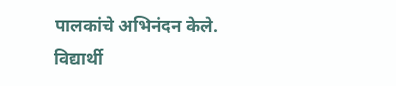पालकांचे अभिनंदन केले. विद्यार्थी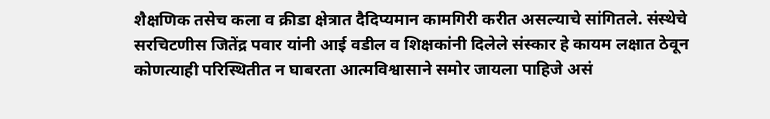शैक्षणिक तसेच कला व क्रीडा क्षेत्रात दैदिप्यमान कामगिरी करीत असल्याचे सांगितले. संस्थेचे सरचिटणीस जितेंद्र पवार यांनी आई वडील व शिक्षकांनी दिलेले संस्कार हे कायम लक्षात ठेवून कोणत्याही परिस्थितीत न घाबरता आत्मविश्वासाने समोर जायला पाहिजे असं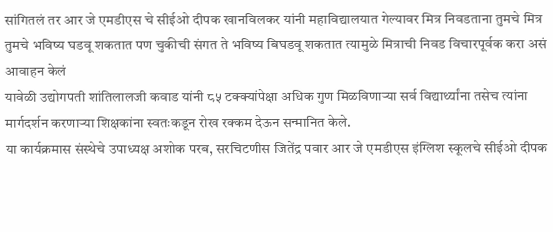सांगितलं तर आर जे एमडीएस चे सीईओ दीपक खानविलकर यांनी महाविद्यालयात गेल्यावर मित्र निवडताना तुमचे मित्र तुमचे भविष्य घडवू शकतात पण चुकीची संगत ते भविष्य बिघडवू शकतात त्यामुळे मित्राची निवड विचारपूर्वक करा असं आवाहन केलं
यावेळी उद्योगपती शांतिलालजी कवाड यांनी ८५ टक्क्यांपेक्षा अधिक गुण मिळविणाऱ्या सर्व विद्यार्थ्यांना तसेच त्यांना मार्गदर्शन करणाऱ्या शिक्षकांना स्वतःकडून रोख रक्कम देऊन सन्मानित केले.
या कार्यक्रमास संस्थेचे उपाध्यक्ष अशोक परब, सरचिटणीस जितेंद्र पवार आर जे एमडीएस इंग्लिश स्कूलचे सीईओ दीपक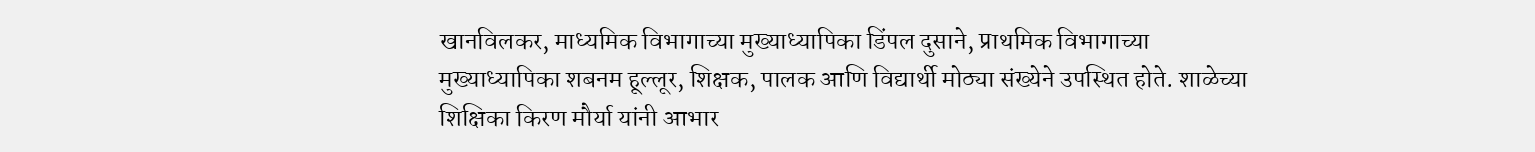खानविलकर, माध्यमिक विभागाच्या मुख्याध्यापिका डिंपल दुसाने, प्राथमिक विभागाच्या मुख्याध्यापिका शबनम हूल्लूर, शिक्षक, पालक आणि विद्यार्थी मोठ्या संख्येने उपस्थित होते. शाळेच्या शिक्षिका किरण मौर्या यांनी आभार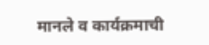मानले व कार्यक्रमाची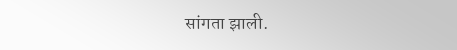सांगता झाली.